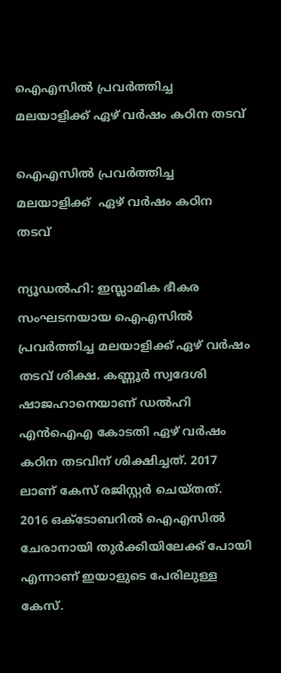ഐഎസില്‍ പ്രവര്‍ത്തിച്ച മലയാളിക്ക് ഏഴ് വര്‍ഷം കഠിന തടവ്

ഐഎസില്‍ പ്രവര്‍ത്തിച്ച മലയാളിക്ക്  ഏഴ് വര്‍ഷം കഠിന തടവ്

ന്യൂഡല്‍ഹി: ഇസ്ലാമിക ഭീകര സംഘടനയായ ഐഎസില്‍ പ്രവര്‍ത്തിച്ച മലയാളിക്ക് ഏഴ് വര്‍ഷം തടവ് ശിക്ഷ. കണ്ണൂര്‍ സ്വദേശി ഷാജഹാനെയാണ് ഡല്‍ഹി എന്‍ഐഎ കോടതി ഏഴ് വര്‍ഷം കഠിന തടവിന് ശിക്ഷിച്ചത്. 2017 ലാണ് കേസ് രജിസ്റ്റര്‍ ചെയ്തത്. 2016 ഒക്ടോബറില്‍ ഐഎസില്‍ ചേരാനായി തുര്‍ക്കിയിലേക്ക് പോയി എന്നാണ് ഇയാളുടെ പേരിലുള്ള കേസ്.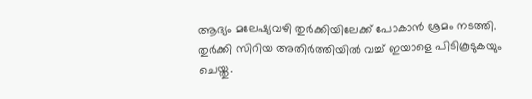ആദ്യം മലേഷ്യവഴി തുര്‍ക്കിയിലേക്ക് പോകാന്‍ ശ്രമം നടത്തി. തുര്‍ക്കി സിറിയ അതിര്‍ത്തിയില്‍ വച്ച് ഇയാളെ പിടികൂടുകയും ചെയ്തു.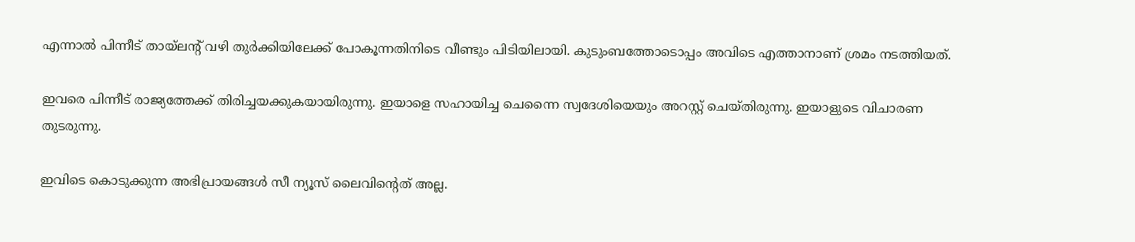എന്നാല്‍ പിന്നീട് തായ്ലന്റ് വഴി തുര്‍ക്കിയിലേക്ക് പോകൂന്നതിനിടെ വീണ്ടും പിടിയിലായി. കുടുംബത്തോടൊപ്പം അവിടെ എത്താനാണ് ശ്രമം നടത്തിയത്.

ഇവരെ പിന്നീട് രാജ്യത്തേക്ക് തിരിച്ചയക്കുകയായിരുന്നു. ഇയാളെ സഹായിച്ച ചെന്നൈ സ്വദേശിയെയും അറസ്റ്റ് ചെയ്തിരുന്നു. ഇയാളുടെ വിചാരണ തുടരുന്നു.

ഇവിടെ കൊടുക്കുന്ന അഭിപ്രായങ്ങള്‍ സീ ന്യൂസ് ലൈവിന്റെത് അല്ല.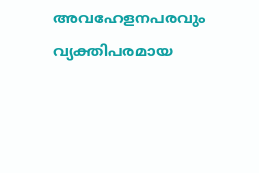അവഹേളനപരവും വ്യക്തിപരമായ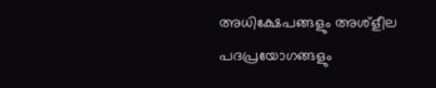അധിക്ഷേപങ്ങളും അശ്‌ളീല പദപ്രയോഗങ്ങളും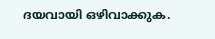ദയവായി ഒഴിവാക്കുക.